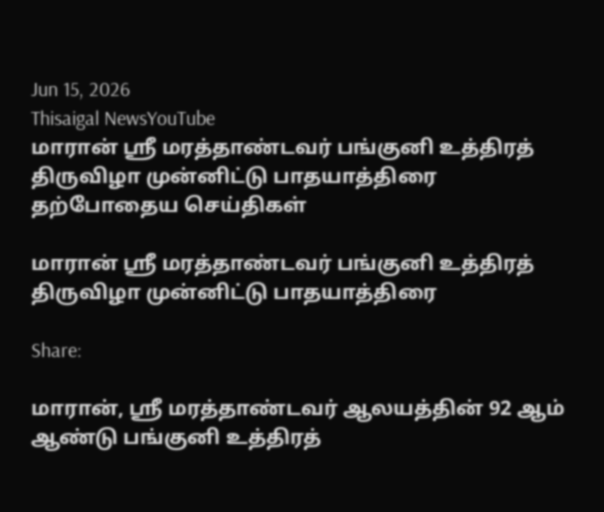Jun 15, 2026
Thisaigal NewsYouTube
மாரான் ஶ்ரீ மரத்தாண்டவர் பங்குனி உத்திரத் திருவிழா முன்னிட்டு பாதயாத்திரை
தற்போதைய செய்திகள்

மாரான் ஶ்ரீ மரத்தாண்டவர் பங்குனி உத்திரத் திருவிழா முன்னிட்டு பாதயாத்திரை

Share:

மாரான், ஶ்ரீ மரத்தாண்டவர் ஆலயத்தின் 92 ஆம் ஆண்டு பங்குனி உத்திரத்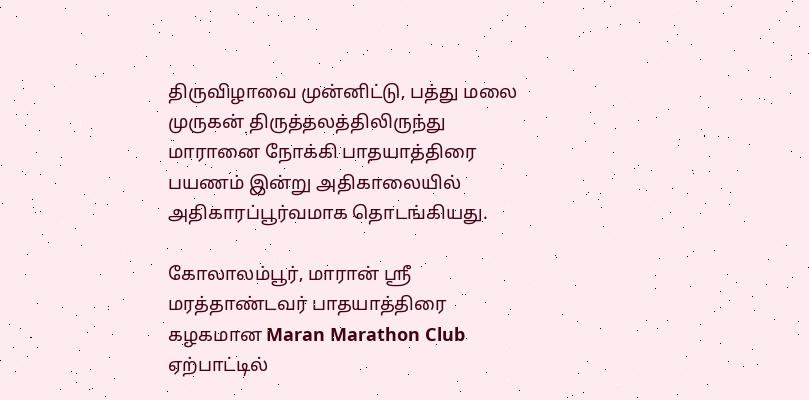திருவிழாவை முன்னிட்டு, பத்து மலை முருகன் திருத்தலத்திலிருந்து மாரானை நோக்கி பாதயாத்திரை பயணம் இன்று அதிகாலையில் அதிகாரப்பூர்வமாக தொடங்கியது.

கோலாலம்பூர், மாரான் ஶ்ரீ மரத்தாண்டவர் பாதயாத்திரை கழகமான Maran Marathon Club ஏற்பாட்டில்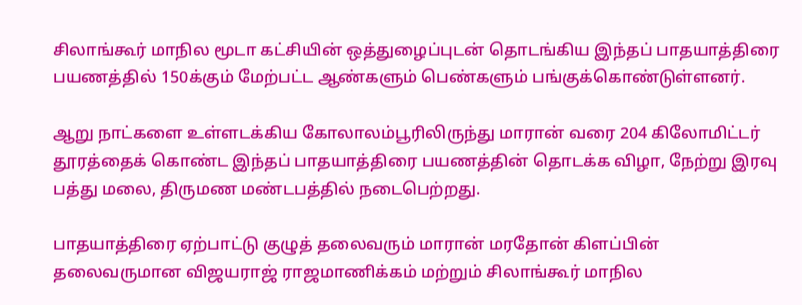சிலாங்கூர் மாநில மூடா கட்சியின் ஒத்துழைப்புடன் தொடங்கிய இந்தப் பாதயாத்திரை பயணத்தில் 150க்கும் மேற்பட்ட ஆண்களும் பெண்களும் பங்குக்கொண்டுள்ளனர்.

ஆறு நாட்களை உள்ளடக்கிய கோலாலம்பூரிலிருந்து மாரான் வரை 204 கிலோமிட்டர் தூரத்தைக் கொண்ட இந்தப் பாதயாத்திரை பயணத்தின் தொடக்க விழா, நேற்று இரவு பத்து மலை, திருமண மண்டபத்தில் நடைபெற்றது.

பாதயாத்திரை ஏற்பாட்டு குழுத் தலைவரும் மாரான் மரதோன் கிளப்பின் தலைவருமான விஜயராஜ் ராஜமாணிக்கம் மற்றும் சிலாங்கூர் மாநில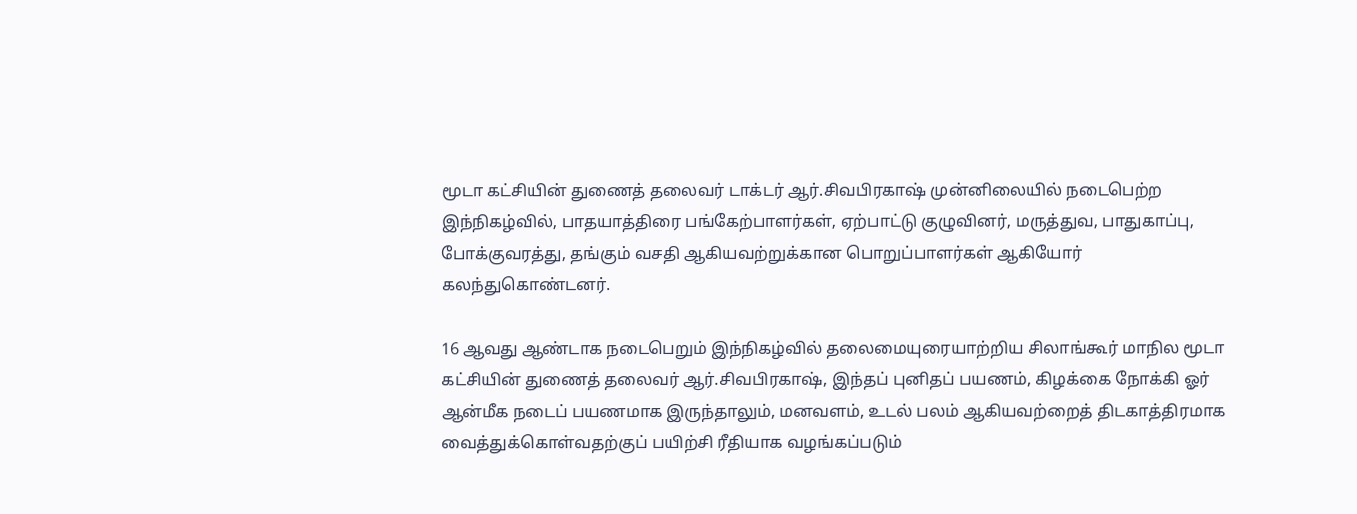மூடா கட்சியின் துணைத் தலைவர் டாக்டர் ஆர்.சிவபிரகாஷ் முன்னிலையில் நடைபெற்ற இந்நிகழ்வில், பாதயாத்திரை பங்கேற்பாளர்கள், ஏற்பாட்டு குழுவினர், மருத்துவ, பாதுகாப்பு, போக்குவரத்து, தங்கும் வசதி ஆகியவற்றுக்கான பொறுப்பாளர்கள் ஆகியோர் கலந்துகொண்டனர்.

16 ஆவது ஆண்டாக நடைபெறும் இந்நிகழ்வில் தலைமையுரையாற்றிய சிலாங்கூர் மாநில மூடா கட்சியின் துணைத் தலைவர் ஆர்.சிவபிரகாஷ், இந்தப் புனிதப் பயணம், கிழக்கை நோக்கி ஓர் ஆன்மீக நடைப் பயணமாக இருந்தாலும், மனவளம், உடல் பலம் ஆகியவற்றைத் திடகாத்திரமாக வைத்துக்கொள்வதற்குப் பயிற்சி ரீதியாக வழங்கப்படும்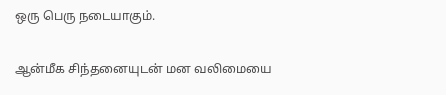ஒரு பெரு நடையாகும்.

ஆன்மீக சிந்தனையுடன் மன வலிமையை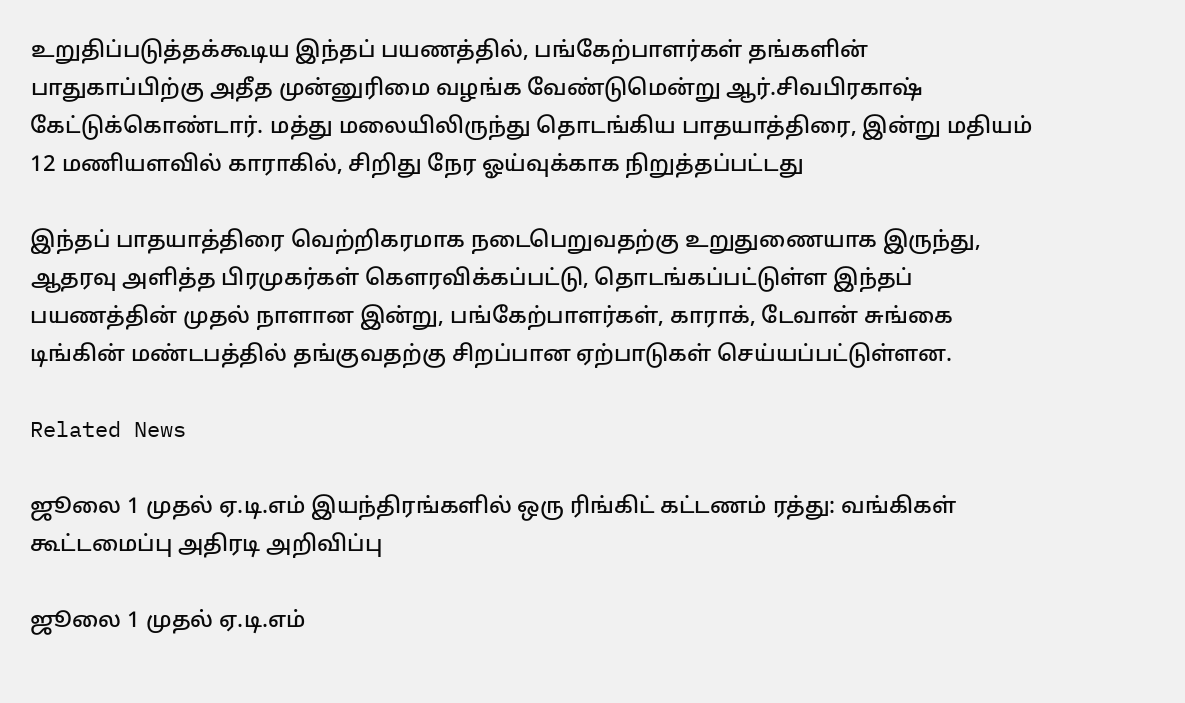உறுதிப்படுத்தக்கூடிய இந்தப் பயணத்தில், பங்கேற்பாளர்கள் தங்களின் பாதுகாப்பிற்கு அதீத முன்னுரிமை வழங்க வேண்டுமென்று ஆர்.சிவபிரகாஷ் கேட்டுக்கொண்டார். மத்து மலையிலிருந்து தொடங்கிய பாதயாத்திரை, இன்று மதியம் 12 மணியளவில் காராகில், சிறிது நேர ஓய்வுக்காக நிறுத்தப்பட்டது

இந்தப் பாதயாத்திரை வெற்றிகரமாக நடைபெறுவதற்கு உறுதுணையாக இருந்து, ஆதரவு அளித்த பிரமுகர்கள் கெளரவிக்கப்பட்டு, தொடங்கப்பட்டுள்ள இந்தப் பயணத்தின் முதல் நாளான இன்று, பங்கேற்பாளர்கள், காராக், டேவான் சுங்கை டிங்கின் மண்டபத்தில் தங்குவதற்கு சிறப்பான ஏற்பாடுகள் செய்யப்பட்டுள்ளன.

Related News

ஜூலை 1 முதல் ஏ.டி.எம் இயந்திரங்களில் ஒரு ரிங்கிட் கட்டணம் ரத்து: வங்கிகள் கூட்டமைப்பு அதிரடி அறிவிப்பு

ஜூலை 1 முதல் ஏ.டி.எம்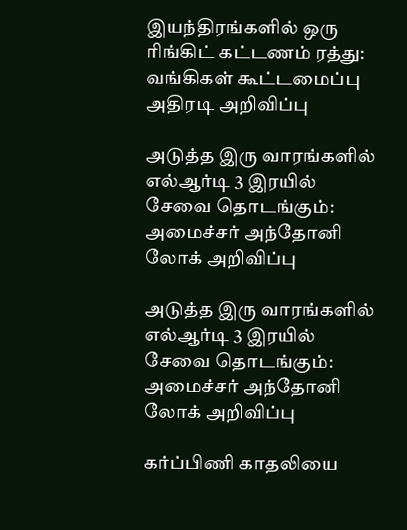இயந்திரங்களில் ஒரு ரிங்கிட் கட்டணம் ரத்து: வங்கிகள் கூட்டமைப்பு அதிரடி அறிவிப்பு

அடுத்த இரு வாரங்களில் எல்ஆர்டி 3 இரயில் சேவை தொடங்கும்: அமைச்சர் அந்தோனி லோக் அறிவிப்பு

அடுத்த இரு வாரங்களில் எல்ஆர்டி 3 இரயில் சேவை தொடங்கும்: அமைச்சர் அந்தோனி லோக் அறிவிப்பு

கர்ப்பிணி காதலியை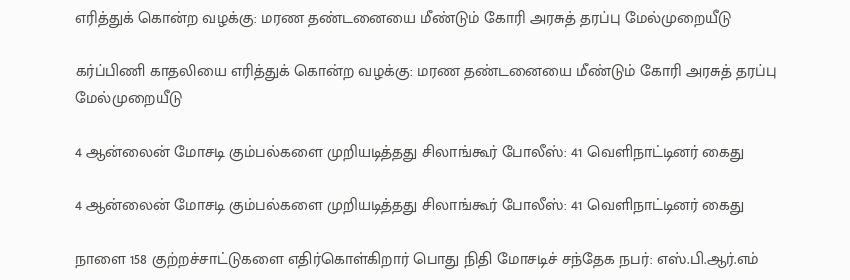எரித்துக் கொன்ற வழக்கு: மரண தண்டனையை மீண்டும் கோரி அரசுத் தரப்பு மேல்முறையீடு

கர்ப்பிணி காதலியை எரித்துக் கொன்ற வழக்கு: மரண தண்டனையை மீண்டும் கோரி அரசுத் தரப்பு மேல்முறையீடு

4 ஆன்லைன் மோசடி கும்பல்களை முறியடித்தது சிலாங்கூர் போலீஸ்: 41 வெளிநாட்டினர் கைது

4 ஆன்லைன் மோசடி கும்பல்களை முறியடித்தது சிலாங்கூர் போலீஸ்: 41 வெளிநாட்டினர் கைது

நாளை 158 குற்றச்சாட்டுகளை எதிர்கொள்கிறார் பொது நிதி மோசடிச் சந்தேக நபர்: எஸ்.பி.ஆர்.எம்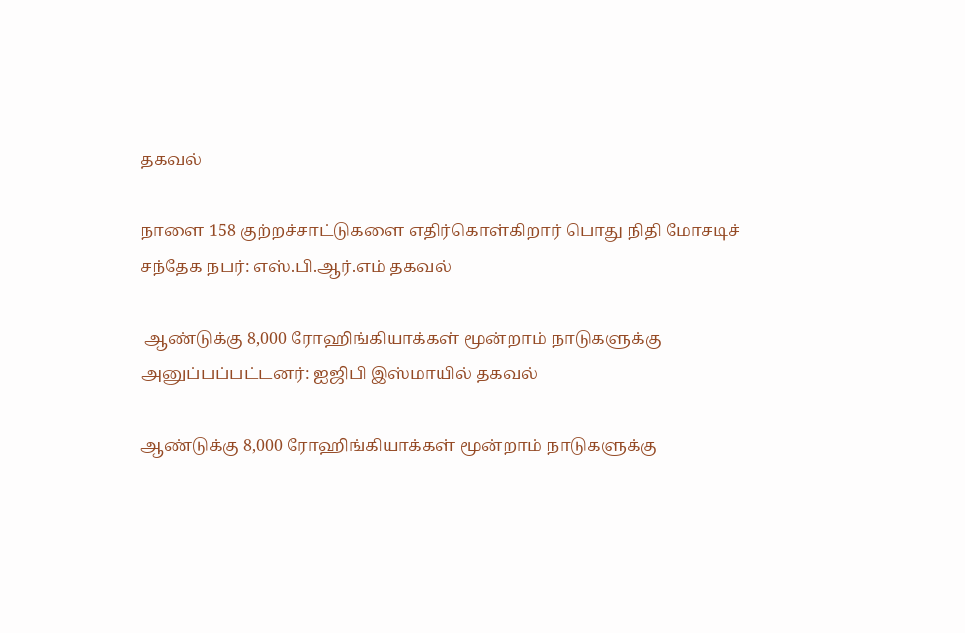தகவல்

நாளை 158 குற்றச்சாட்டுகளை எதிர்கொள்கிறார் பொது நிதி மோசடிச் சந்தேக நபர்: எஸ்.பி.ஆர்.எம் தகவல்

 ஆண்டுக்கு 8,000 ரோஹிங்கியாக்கள் மூன்றாம் நாடுகளுக்கு அனுப்பப்பட்டனர்: ஐஜிபி இஸ்மாயில் தகவல்

ஆண்டுக்கு 8,000 ரோஹிங்கியாக்கள் மூன்றாம் நாடுகளுக்கு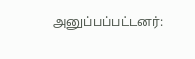அனுப்பப்பட்டனர்: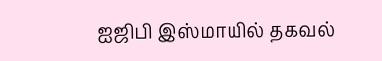ஐஜிபி இஸ்மாயில் தகவல்